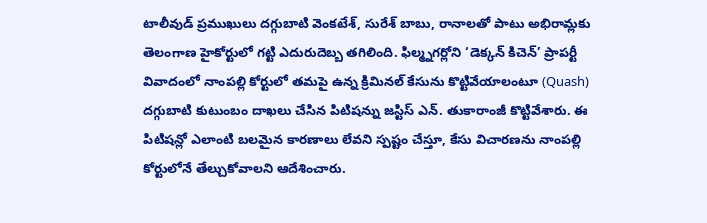టాలీవుడ్ ప్రముఖులు దగ్గుబాటి వెంకటేశ్, సురేశ్ బాబు, రానాలతో పాటు అభిరామ్లకు తెలంగాణ హైకోర్టులో గట్టి ఎదురుదెబ్బ తగిలింది. ఫిల్మ్నగర్లోని ‘డెక్కన్ కిచెన్’ ప్రాపర్టీ వివాదంలో నాంపల్లి కోర్టులో తమపై ఉన్న క్రిమినల్ కేసును కొట్టివేయాలంటూ (Quash) దగ్గుబాటి కుటుంబం దాఖలు చేసిన పిటిషన్ను జస్టిస్ ఎన్. తుకారాంజీ కొట్టివేశారు. ఈ పిటిషన్లో ఎలాంటి బలమైన కారణాలు లేవని స్పష్టం చేస్తూ, కేసు విచారణను నాంపల్లి కోర్టులోనే తేల్చుకోవాలని ఆదేశించారు.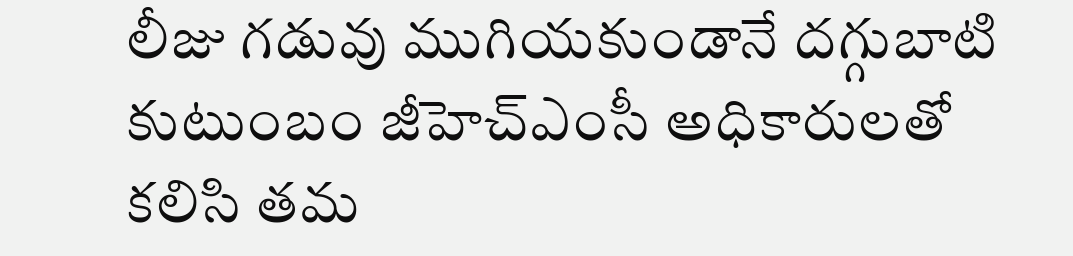లీజు గడువు ముగియకుండానే దగ్గుబాటి కుటుంబం జీహెచ్ఎంసీ అధికారులతో కలిసి తమ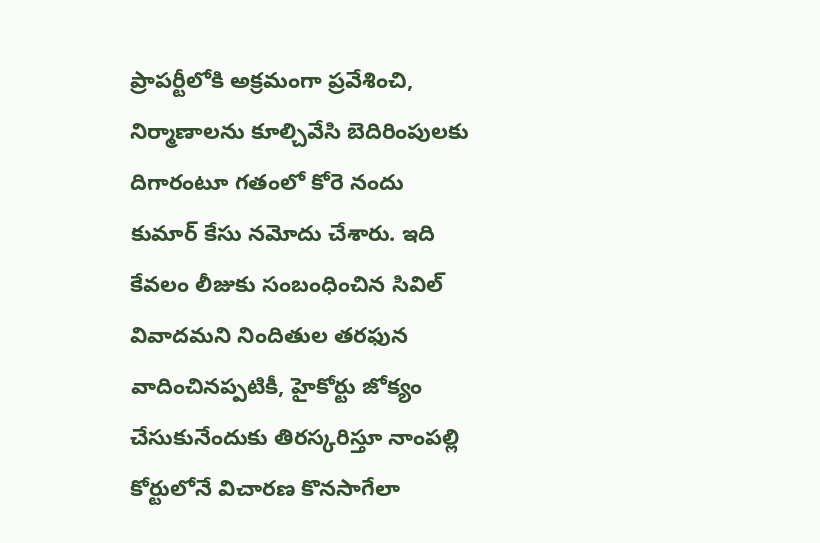ప్రాపర్టీలోకి అక్రమంగా ప్రవేశించి, నిర్మాణాలను కూల్చివేసి బెదిరింపులకు దిగారంటూ గతంలో కోరె నందు కుమార్ కేసు నమోదు చేశారు. ఇది కేవలం లీజుకు సంబంధించిన సివిల్ వివాదమని నిందితుల తరఫున వాదించినప్పటికీ, హైకోర్టు జోక్యం చేసుకునేందుకు తిరస్కరిస్తూ నాంపల్లి కోర్టులోనే విచారణ కొనసాగేలా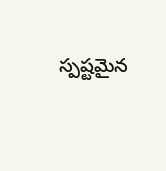స్పష్టమైన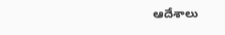ఆదేశాలు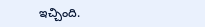ఇచ్చింది.